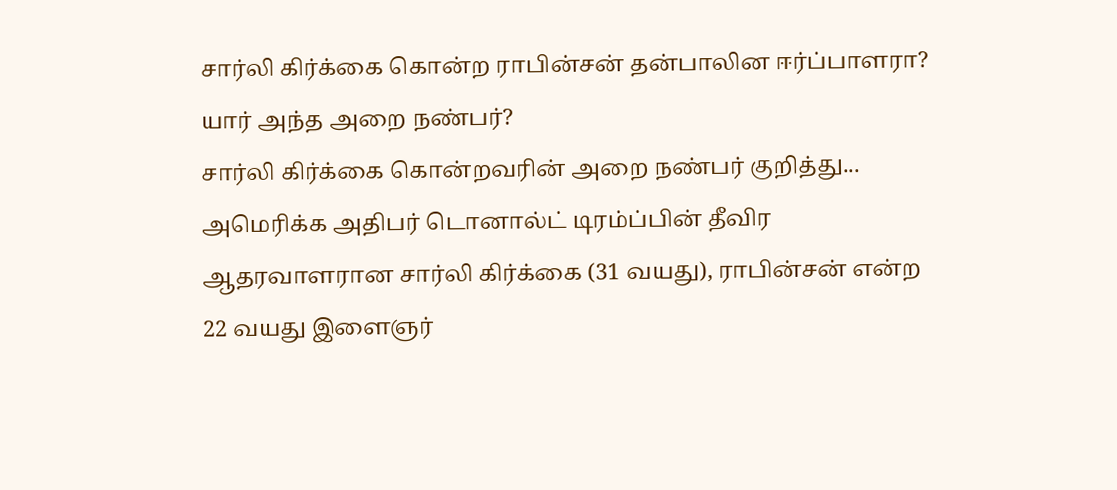சார்லி கிர்க்கை கொன்ற ராபின்சன் தன்பாலின ஈர்ப்பாளரா? யார் அந்த அறை நண்பர்?
சார்லி கிர்க்கை கொன்றவரின் அறை நண்பர் குறித்து...
அமெரிக்க அதிபர் டொனால்ட் டிரம்ப்பின் தீவிர ஆதரவாளரான சார்லி கிர்க்கை (31 வயது), ராபின்சன் என்ற 22 வயது இளைஞர்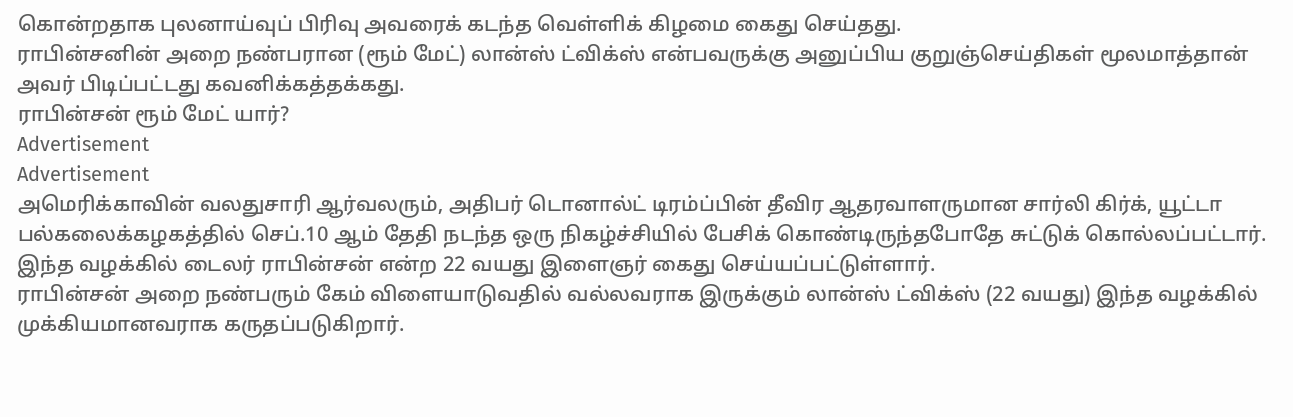கொன்றதாக புலனாய்வுப் பிரிவு அவரைக் கடந்த வெள்ளிக் கிழமை கைது செய்தது.
ராபின்சனின் அறை நண்பரான (ரூம் மேட்) லான்ஸ் ட்விக்ஸ் என்பவருக்கு அனுப்பிய குறுஞ்செய்திகள் மூலமாத்தான் அவர் பிடிப்பட்டது கவனிக்கத்தக்கது.
ராபின்சன் ரூம் மேட் யார்?
Advertisement
Advertisement
அமெரிக்காவின் வலதுசாரி ஆர்வலரும், அதிபர் டொனால்ட் டிரம்ப்பின் தீவிர ஆதரவாளருமான சார்லி கிர்க், யூட்டா பல்கலைக்கழகத்தில் செப்.10 ஆம் தேதி நடந்த ஒரு நிகழ்ச்சியில் பேசிக் கொண்டிருந்தபோதே சுட்டுக் கொல்லப்பட்டார்.
இந்த வழக்கில் டைலர் ராபின்சன் என்ற 22 வயது இளைஞர் கைது செய்யப்பட்டுள்ளார்.
ராபின்சன் அறை நண்பரும் கேம் விளையாடுவதில் வல்லவராக இருக்கும் லான்ஸ் ட்விக்ஸ் (22 வயது) இந்த வழக்கில் முக்கியமானவராக கருதப்படுகிறார்.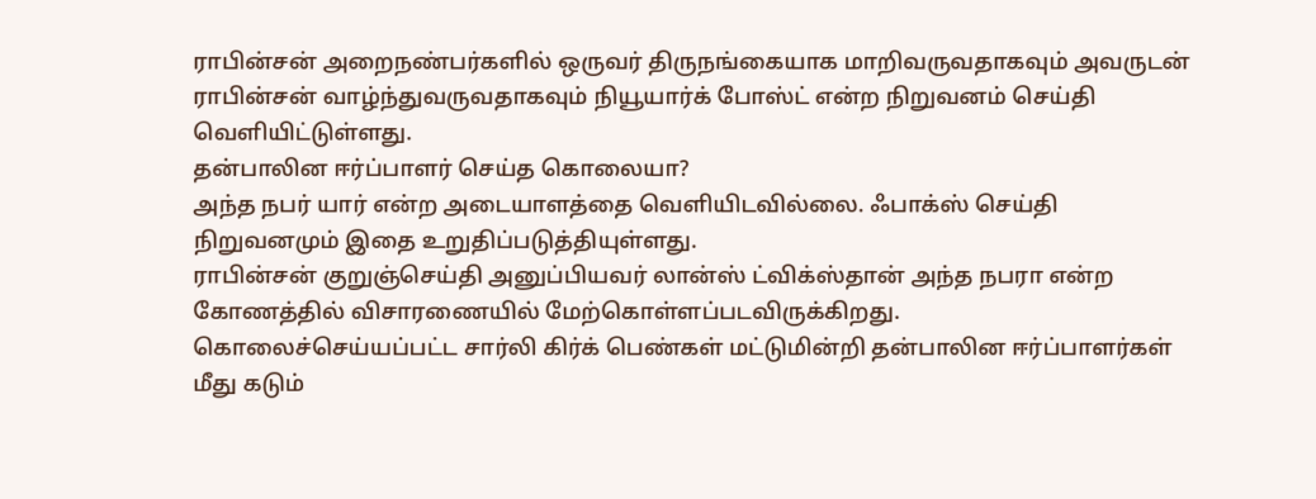ராபின்சன் அறைநண்பர்களில் ஒருவர் திருநங்கையாக மாறிவருவதாகவும் அவருடன் ராபின்சன் வாழ்ந்துவருவதாகவும் நியூயார்க் போஸ்ட் என்ற நிறுவனம் செய்தி வெளியிட்டுள்ளது.
தன்பாலின ஈர்ப்பாளர் செய்த கொலையா?
அந்த நபர் யார் என்ற அடையாளத்தை வெளியிடவில்லை. ஃபாக்ஸ் செய்தி நிறுவனமும் இதை உறுதிப்படுத்தியுள்ளது.
ராபின்சன் குறுஞ்செய்தி அனுப்பியவர் லான்ஸ் ட்விக்ஸ்தான் அந்த நபரா என்ற கோணத்தில் விசாரணையில் மேற்கொள்ளப்படவிருக்கிறது.
கொலைச்செய்யப்பட்ட சார்லி கிர்க் பெண்கள் மட்டுமின்றி தன்பாலின ஈர்ப்பாளர்கள் மீது கடும்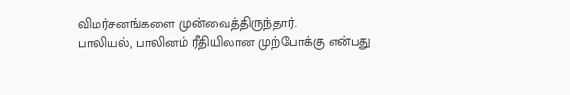விமர்சனங்களை முன்வைத்திருந்தார்.
பாலியல், பாலினம் ரீதியிலான முற்போக்கு என்பது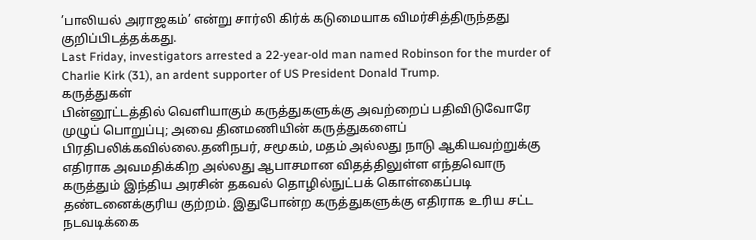’பாலியல் அராஜகம்’ என்று சார்லி கிர்க் கடுமையாக விமர்சித்திருந்தது குறிப்பிடத்தக்கது.
Last Friday, investigators arrested a 22-year-old man named Robinson for the murder of Charlie Kirk (31), an ardent supporter of US President Donald Trump.
கருத்துகள்
பின்னூட்டத்தில் வெளியாகும் கருத்துகளுக்கு அவற்றைப் பதிவிடுவோரே முழுப் பொறுப்பு; அவை தினமணியின் கருத்துகளைப் பிரதிபலிக்கவில்லை.தனிநபர், சமூகம், மதம் அல்லது நாடு ஆகியவற்றுக்கு எதிராக அவமதிக்கிற அல்லது ஆபாசமான விதத்திலுள்ள எந்தவொரு கருத்தும் இந்திய அரசின் தகவல் தொழில்நுட்பக் கொள்கைப்படி தண்டனைக்குரிய குற்றம். இதுபோன்ற கருத்துகளுக்கு எதிராக உரிய சட்ட நடவடிக்கை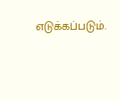எடுக்கப்படும்.